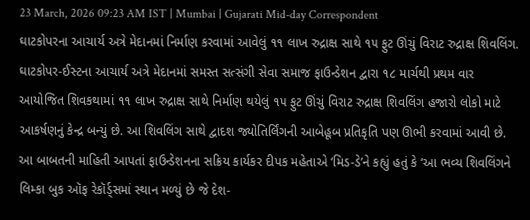23 March, 2026 09:23 AM IST | Mumbai | Gujarati Mid-day Correspondent
ઘાટકોપરના આચાર્ય અત્રે મેદાનમાં નિર્માણ કરવામાં આવેલું ૧૧ લાખ રુદ્રાક્ષ સાથે ૧૫ ફુટ ઊંચું વિરાટ રુદ્રાક્ષ શિવલિંગ.
ઘાટકોપર-ઈસ્ટના આચાર્ય અત્રે મેદાનમાં સમસ્ત સત્સંગી સેવા સમાજ ફાઉન્ડેશન દ્વારા ૧૮ માર્ચથી પ્રથમ વાર આયોજિત શિવકથામાં ૧૧ લાખ રુદ્રાક્ષ સાથે નિર્માણ થયેલું ૧૫ ફુટ ઊંચું વિરાટ રુદ્રાક્ષ શિવલિંગ હજારો લોકો માટે આકર્ષણનું કેન્દ્ર બન્યું છે. આ શિવલિંગ સાથે દ્વાદશ જ્યોતિર્લિંગની આબેહૂબ પ્રતિકૃતિ પણ ઊભી કરવામાં આવી છે.
આ બાબતની માહિતી આપતાં ફાઉન્ડેશનના સક્રિય કાર્યકર દીપક મહેતાએ ‘મિડ-ડે’ને કહ્યું હતું કે ‘આ ભવ્ય શિવલિંગને લિમ્કા બુક ઑફ રેકૉર્ડ્સમાં સ્થાન મળ્યું છે જે દેશ-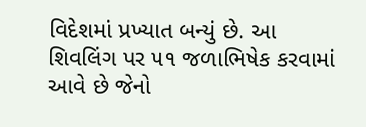વિદેશમાં પ્રખ્યાત બન્યું છે. આ શિવલિંગ પર ૫૧ જળાભિષેક કરવામાં આવે છે જેનો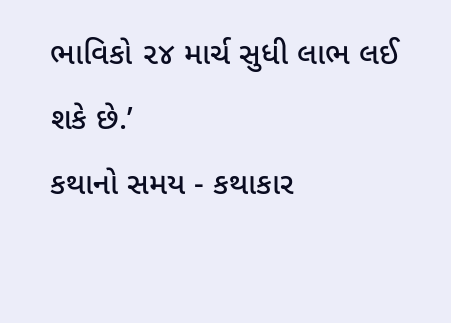ભાવિકો ૨૪ માર્ચ સુધી લાભ લઈ શકે છે.’
કથાનો સમય - કથાકાર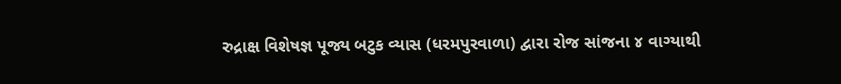રુદ્રાક્ષ વિશેષજ્ઞ પૂજ્ય બટુક વ્યાસ (ધરમપુરવાળા) દ્વારા રોજ સાંજના ૪ વાગ્યાથી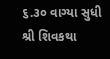૬.૩૦ વાગ્યા સુધી શ્રી શિવકથા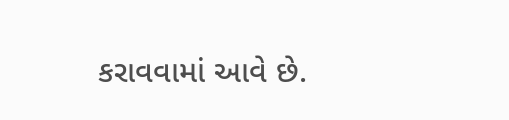કરાવવામાં આવે છે.